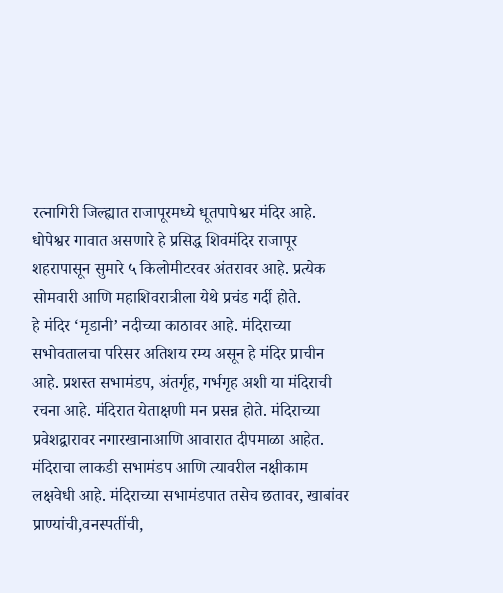रत्नागिरी जिल्ह्यात राजापूरमध्ये धूतपापेश्वर मंदिर आहे. धोपेश्वर गावात असणारे हे प्रसिद्ध शिवमंदिर राजापूर शहरापासून सुमारे ५ किलोमीटरवर अंतरावर आहे. प्रत्येक सोमवारी आणि महाशिवरात्रीला येथे प्रचंड गर्दी होते.
हे मंदिर ‘मृडानी’ नदीच्या काठावर आहे. मंदिराच्या सभोवतालचा परिसर अतिशय रम्य असून हे मंदिर प्राचीन आहे. प्रशस्त सभामंडप, अंतर्गृह, गर्भगृह अशी या मंदिराची रचना आहे. मंदिरात येताक्षणी मन प्रसन्न होते. मंदिराच्या प्रवेशद्वारावर नगारखानाआणि आवारात दीपमाळा आहेत.
मंदिराचा लाकडी सभामंडप आणि त्यावरील नक्षीकाम लक्षवेधी आहे. मंदिराच्या सभामंडपात तसेच छतावर, खाबांवर प्राण्यांची,वनस्पतींची,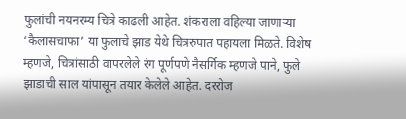फुलांची नयनरम्य चित्रे काढली आहेत. शंकराला वहिल्या जाणाऱ्या ‘कैलासचाफा’ या फुलाचे झाड येथे चित्ररुपात पहायला मिळते. विशेष म्हणजे, चित्रांसाठी वापरलेले रंग पूर्णपणे नैसर्गिक म्हणजे पाने, फुले झाडाची साल यांपासून तयार केलेले आहेत. दररोज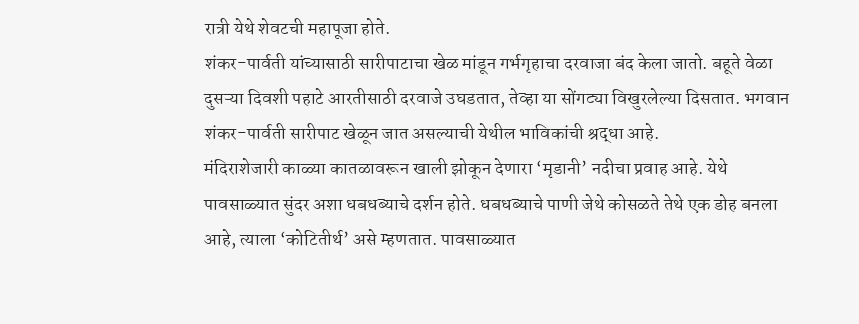रात्री येथे शेवटची महापूजा होते.
शंकर-पार्वती यांच्यासाठी सारीपाटाचा खेळ मांडून गर्भगृहाचा दरवाजा बंद केला जातो. बहूते वेळा दुसऱ्या दिवशी पहाटे आरतीसाठी दरवाजे उघडतात, तेव्हा या सोंगट्या विखुरलेल्या दिसतात. भगवान शंकर-पार्वती सारीपाट खेळून जात असल्याची येथील भाविकांची श्रद्धा आहे.
मंदिराशेजारी काळ्या कातळावरून खाली झोकून देणारा ‘मृडानी’ नदीचा प्रवाह आहे. येथे पावसाळ्यात सुंदर अशा धबधब्याचे दर्शन होते. धबधब्याचे पाणी जेथे कोसळते तेथे एक डोह बनला आहे, त्याला ‘कोटितीर्थ’ असे म्हणतात. पावसाळ्यात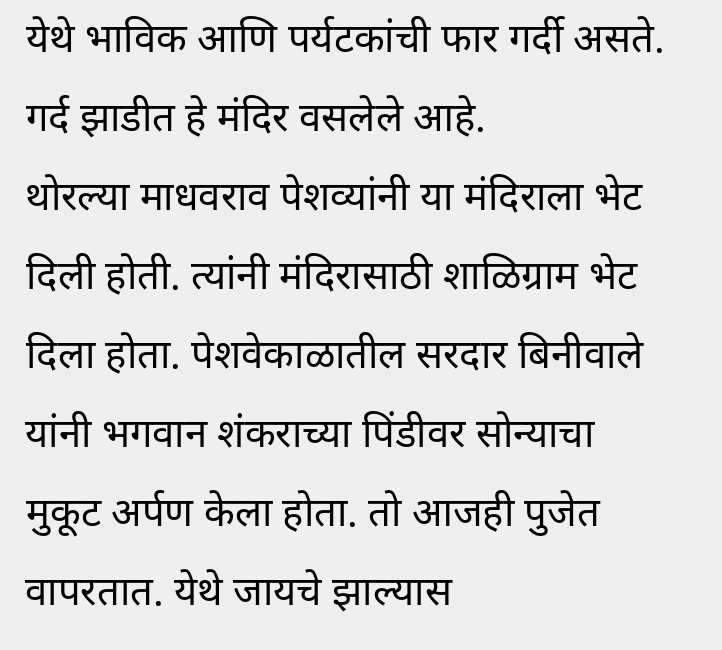येथे भाविक आणि पर्यटकांची फार गर्दी असते. गर्द झाडीत हे मंदिर वसलेले आहे.
थोरल्या माधवराव पेशव्यांनी या मंदिराला भेट दिली होती. त्यांनी मंदिरासाठी शाळिग्राम भेट दिला होता. पेशवेकाळातील सरदार बिनीवाले यांनी भगवान शंकराच्या पिंडीवर सोन्याचा मुकूट अर्पण केला होता. तो आजही पुजेत वापरतात. येथे जायचे झाल्यास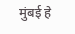मुंबई हे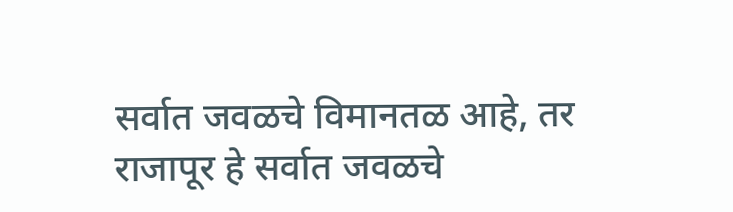सर्वात जवळचे विमानतळ आहे, तर राजापूर हे सर्वात जवळचे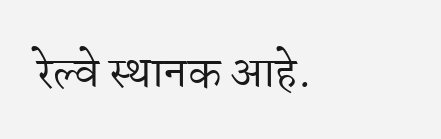रेल्वे स्थानक आहे.